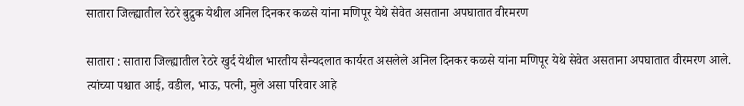सातारा जिल्ह्यातील रेठरे बुद्रुक येथील अनिल दिनकर कळसे यांना मणिपूर येथे सेवेत असताना अपघातात वीरमरण

सातारा : सातारा जिल्ह्यातील रेठरे खुर्द येथील भारतीय सैन्यदलात कार्यरत असलेले अनिल दिनकर कळसे यांना मणिपूर येथे सेवेत असताना अपघातात वीरमरण आले. त्यांच्या पश्चात आई, वडील, भाऊ, पत्नी, मुले असा परिवार आहे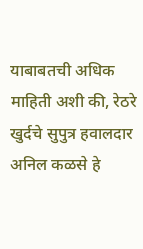याबाबतची अधिक माहिती अशी की, रेठरे खुर्दचे सुपुत्र हवालदार अनिल कळसे हे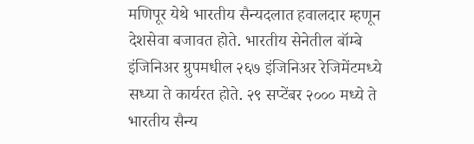मणिपूर येथे भारतीय सैन्यदलात हवालदार म्हणून देशसेवा बजावत होते. भारतीय सेनेतील बॉम्बे इंजिनिअर ग्रुपमधील २६७ इंजिनिअर रेजिमेंटमध्ये सध्या ते कार्यरत होते. २९ सप्टेंबर २००० मध्ये ते भारतीय सैन्य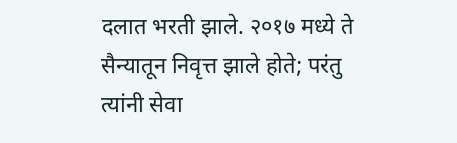दलात भरती झाले. २०१७ मध्ये ते सैन्यातून निवृत्त झाले होते; परंतु त्यांनी सेवा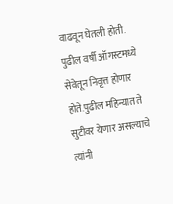वाढवून घेतली होती. पुढील वर्षी ऑगस्टमध्ये सेवेतून निवृत्त होणार होते.पुढील महिन्यात ते सुटीवर येणार असल्याचे त्यांनी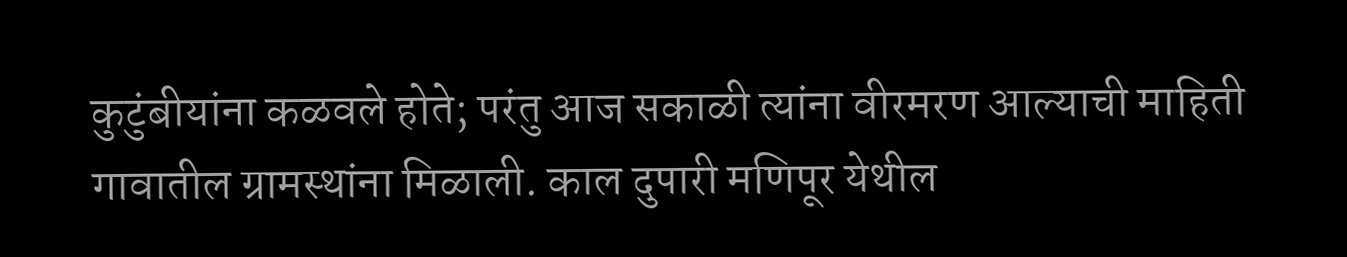कुटुंबीयांना कळवले होते; परंतु आज सकाळी त्यांना वीरमरण आल्याची माहिती गावातील ग्रामस्थांना मिळाली. काल दुपारी मणिपूर येथील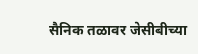सैनिक तळावर जेसीबीच्या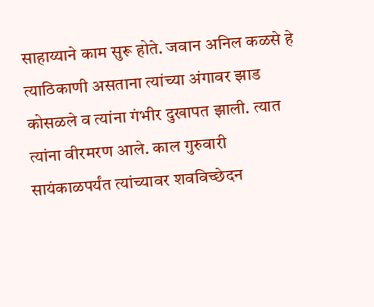साहाय्याने काम सुरू होते. जवान अनिल कळसे हे त्याठिकाणी असताना त्यांच्या अंगावर झाड कोसळले व त्यांना गंभीर दुखापत झाली. त्यात त्यांना वीरमरण आले. काल गुरुवारी सायंकाळपर्यंत त्यांच्यावर शवविच्छेदन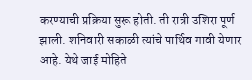करण्याची प्रक्रिया सुरू होती. ती रात्री उशिरा पूर्ण झाली. शनिवारी सकाळी त्यांचे पार्थिव गावी येणार आहे. येथे जाई मोहिते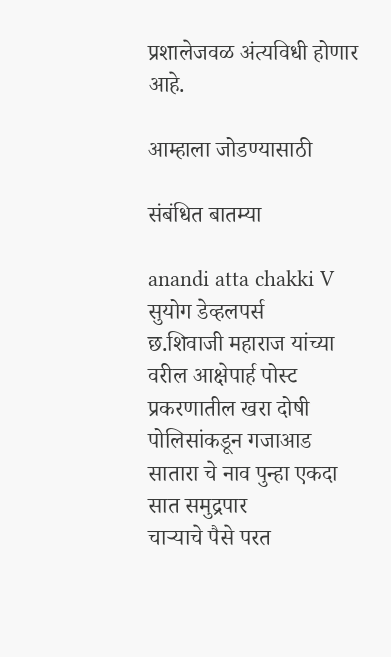प्रशालेजवळ अंत्यविधी होणार आहे.

आम्हाला जोडण्यासाठी

संबंधित बातम्या

anandi atta chakki V
सुयोग डेव्हलपर्स
छ.शिवाजी महाराज यांच्या वरील आक्षेपार्ह पोस्ट प्रकरणातील खरा दोषी पोलिसांकडून गजाआड
सातारा चे नाव पुन्हा एकदा सात समुद्रपार
चाऱ्याचे पैसे परत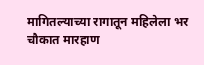मागितल्याच्या रागातून महिलेला भर चौकात मारहाण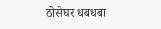ठोसेघर धबधबा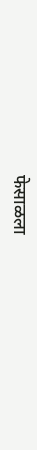फेसाळला